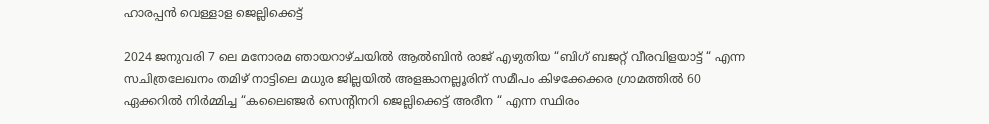ഹാരപ്പൻ വെള്ളാള ജെല്ലിക്കെട്ട്

2024 ജനുവരി 7 ലെ മനോരമ ഞായറാഴ്ചയിൽ ആൽബിൻ രാജ് എഴുതിയ “ബിഗ് ബജറ്റ് വീരവിളയാട്ട് “ എന്ന സചിത്രലേഖനം തമിഴ് നാട്ടിലെ മധുര ജില്ലയിൽ അളങ്കാനല്ലൂരിന്‌ സമീപം കിഴക്കേക്കര ഗ്രാമത്തിൽ 60 ഏക്കറിൽ നിർമ്മിച്ച “കലൈഞ്ജർ സെന്റിനറി ജെല്ലിക്കെട്ട് അരീന “ എന്ന സ്ഥിരം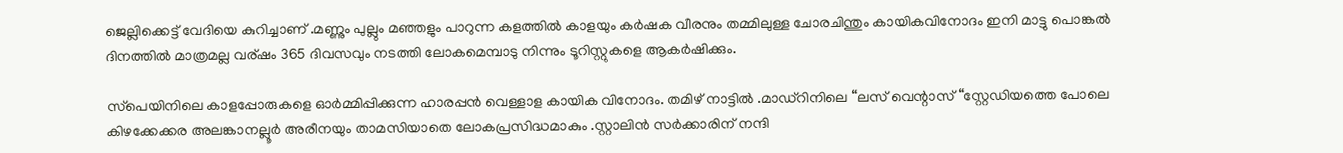ജെല്ലിക്കെട്ട് വേദിയെ കുറിച്ചാണ് .മണ്ണും പുല്ലും മഞ്ഞളും പാറുന്ന കളത്തിൽ കാളയും കർഷക വീരനും തമ്മിലുള്ള ചോരചിന്തും കായികവിനോദം ഇനി മാട്ടു പൊങ്കൽ ദിനത്തിൽ മാത്രമല്ല വര്ഷം 365 ദിവസവും നടത്തി ലോകമെമ്പാടു നിന്നും ടൂറിസ്റ്റുകളെ ആകർഷിക്കും.

സ്‌പെയിനിലെ കാളപ്പോരുകളെ ഓർമ്മിപ്പിക്കുന്ന ഹാരപ്പൻ വെള്ളാള കായിക വിനോദം. തമിഴ് നാട്ടിൽ .മാഡ്‌റിനിലെ “ലസ് വെന്റാസ് “സ്റ്റേഡിയത്തെ പോലെ കിഴക്കേക്കര അലങ്കാനല്ലൂർ അരീനയും താമസിയാതെ ലോകപ്രസിദ്ധമാകും .സ്റ്റാലിൻ സർക്കാരിന് നന്ദി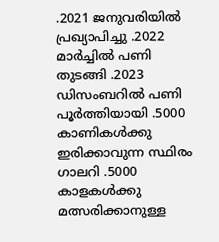.2021 ജനുവരിയിൽ പ്രഖ്യാപിച്ചു .2022 മാർച്ചിൽ പണി തുടങ്ങി .2023 ഡിസംബറിൽ പണി പൂർത്തിയായി .5000 കാണികൾക്കു ഇരിക്കാവുന്ന സ്ഥിരം ഗാലറി .5000 കാളകൾക്കു മത്സരിക്കാനുള്ള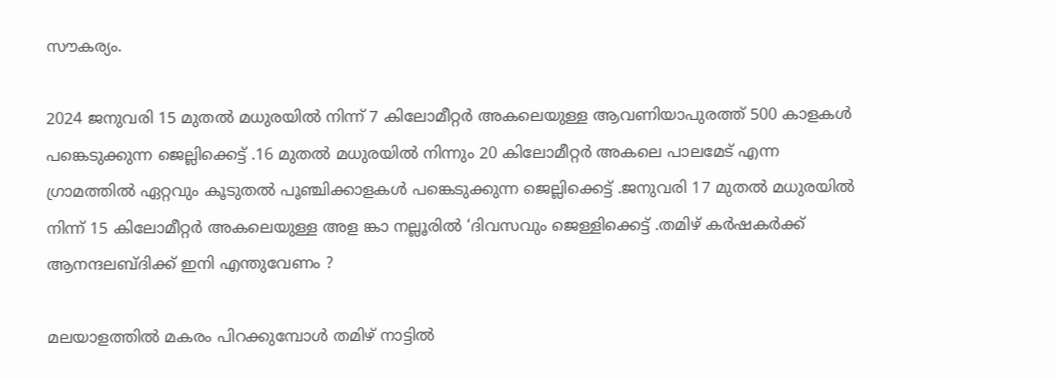സൗകര്യം.

2024 ജനുവരി 15 മുതൽ മധുരയിൽ നിന്ന് 7 കിലോമീറ്റർ അകലെയുള്ള ആവണിയാപുരത്ത് 500 കാളകൾ പങ്കെടുക്കുന്ന ജെല്ലിക്കെട്ട് .16 മുതൽ മധുരയിൽ നിന്നും 20 കിലോമീറ്റർ അകലെ പാലമേട് എന്ന ഗ്രാമത്തിൽ ഏറ്റവും കൂടുതൽ പൂഞ്ചിക്കാളകൾ പങ്കെടുക്കുന്ന ജെല്ലിക്കെട്ട് .ജനുവരി 17 മുതൽ മധുരയിൽ നിന്ന് 15 കിലോമീറ്റർ അകലെയുള്ള അള ങ്കാ നല്ലൂരിൽ ‘ദിവസവും ജെള്ളിക്കെട്ട് .തമിഴ് കർഷകർക്ക് ആനന്ദലബ്ദിക്ക് ഇനി എന്തുവേണം ?

മലയാളത്തിൽ മകരം പിറക്കുമ്പോൾ തമിഴ് നാട്ടിൽ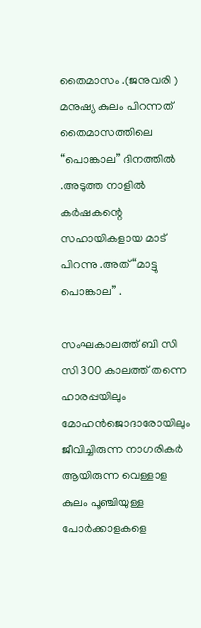തൈമാസം .(ജനുവരി ) മനുഷ്യ കുലം പിറന്നത് തൈമാസത്തിലെ “പൊങ്കാല” ദിനത്തിൽ .അടുത്ത നാളിൽ കർഷകന്റെ സഹായികളായ മാട് പിറന്നു .അത് “മാട്ടു പൊങ്കാല” .

സംഘകാലത്ത് ബി സി സി 300 കാലത്ത് തന്നെ ഹാരപ്പയിലും മോഹൻജൊദാരോയിലും ജീവിച്ചിരുന്ന നാഗരികർ ആയിരുന്ന വെള്ളാള കുലം പൂഞ്ചിയുള്ള പോർക്കാളകളെ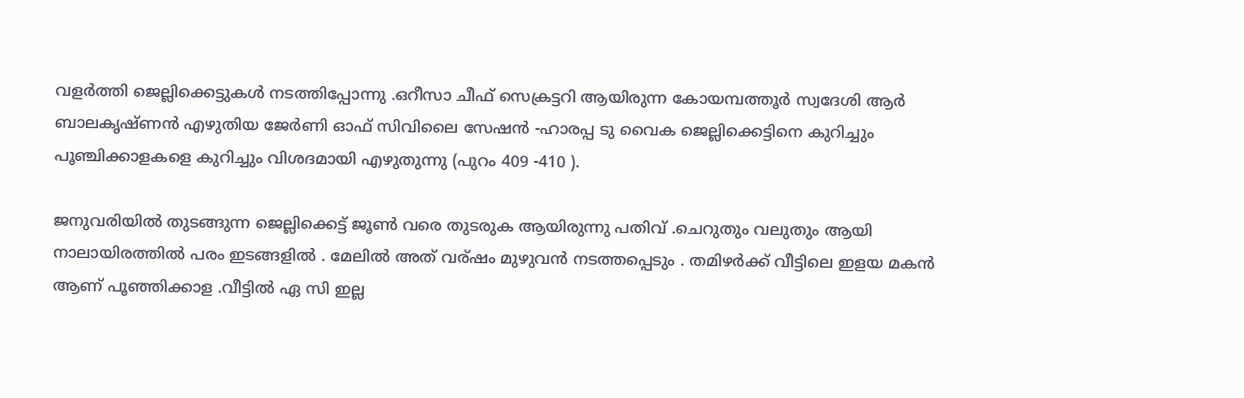വളർത്തി ജെല്ലിക്കെട്ടുകൾ നടത്തിപ്പോന്നു .ഒറീസാ ചീഫ് സെക്രട്ടറി ആയിരുന്ന കോയമ്പത്തൂർ സ്വദേശി ആർ ബാലകൃഷ്ണൻ എഴുതിയ ജേർണി ഓഫ് സിവിലൈ സേഷൻ -ഹാരപ്പ ടു വൈക ജെല്ലിക്കെട്ടിനെ കുറിച്ചും പൂഞ്ചിക്കാളകളെ കുറിച്ചും വിശദമായി എഴുതുന്നു (പുറം 409 -410 ).

ജനുവരിയിൽ തുടങ്ങുന്ന ജെല്ലിക്കെട്ട് ജൂൺ വരെ തുടരുക ആയിരുന്നു പതിവ് .ചെറുതും വലുതും ആയി നാലായിരത്തിൽ പരം ഇടങ്ങളിൽ . മേലിൽ അത് വര്ഷം മുഴുവൻ നടത്തപ്പെടും . തമിഴർക്ക് വീട്ടിലെ ഇളയ മകൻ ആണ് പൂഞ്ഞിക്കാള .വീട്ടിൽ ഏ സി ഇല്ല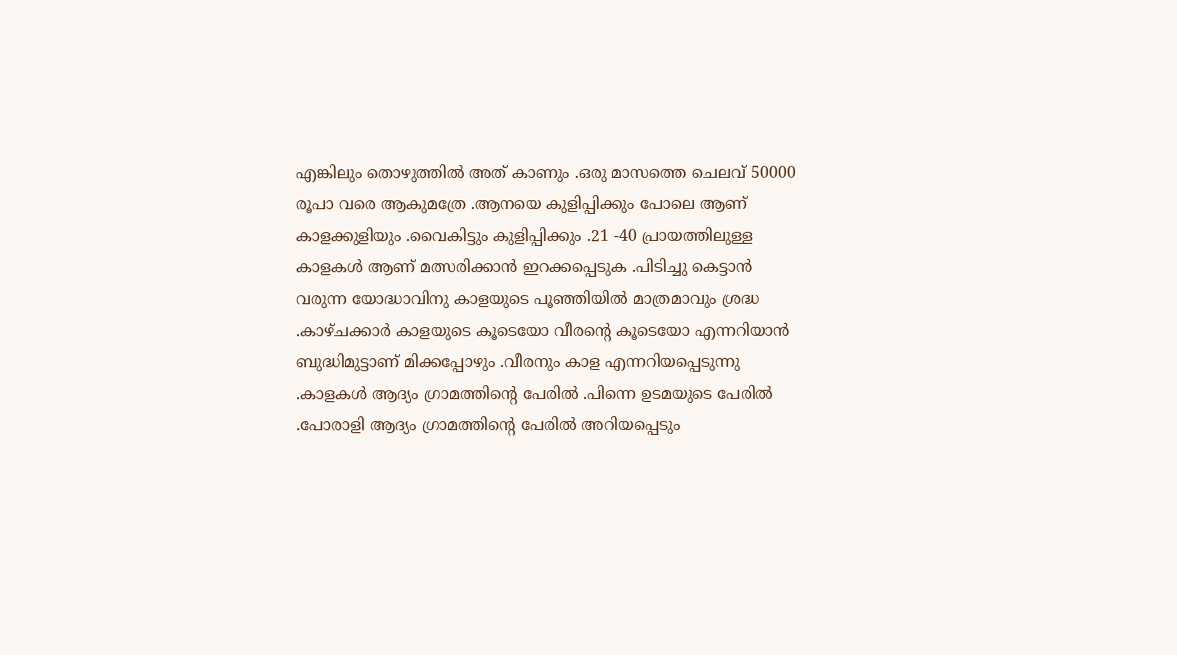എങ്കിലും തൊഴുത്തിൽ അത് കാണും .ഒരു മാസത്തെ ചെലവ് 50000 രൂപാ വരെ ആകുമത്രേ .ആനയെ കുളിപ്പിക്കും പോലെ ആണ് കാളക്കുളിയും .വൈകിട്ടും കുളിപ്പിക്കും .21 -40 പ്രായത്തിലുള്ള കാളകൾ ആണ് മത്സരിക്കാൻ ഇറക്കപ്പെടുക .പിടിച്ചു കെട്ടാൻ വരുന്ന യോദ്ധാവിനു കാളയുടെ പൂഞ്ഞിയിൽ മാത്രമാവും ശ്രദ്ധ .കാഴ്ചക്കാർ കാളയുടെ കൂടെയോ വീരന്റെ കൂടെയോ എന്നറിയാൻ ബുദ്ധിമുട്ടാണ് മിക്കപ്പോഴും .വീരനും കാള എന്നറിയപ്പെടുന്നു .കാളകൾ ആദ്യം ഗ്രാമത്തിന്റെ പേരിൽ .പിന്നെ ഉടമയുടെ പേരിൽ .പോരാളി ആദ്യം ഗ്രാമത്തിന്റെ പേരിൽ അറിയപ്പെടും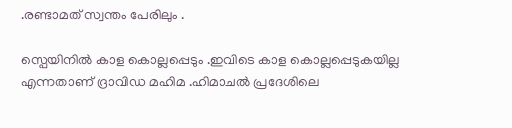.രണ്ടാമത് സ്വന്തം പേരിലും .

സ്പെയിനിൽ കാള കൊല്ലപ്പെടും .ഇവിടെ കാള കൊല്ലപ്പെടുകയില്ല എന്നതാണ് ദ്രാവിഡ മഹിമ .ഹിമാചൽ പ്രദേശിലെ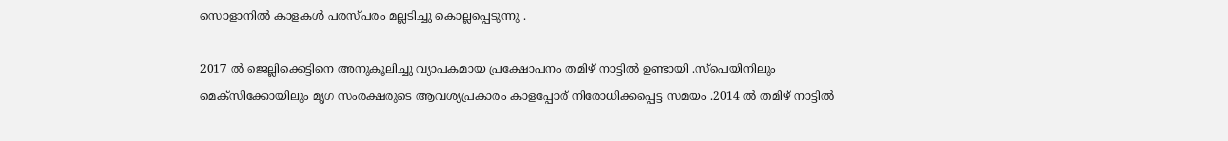സൊളാനിൽ കാളകൾ പരസ്പരം മല്ലടിച്ചു കൊല്ലപ്പെടുന്നു .

2017 ൽ ജെല്ലിക്കെട്ടിനെ അനുകൂലിച്ചു വ്യാപകമായ പ്രക്ഷോപനം തമിഴ് നാട്ടിൽ ഉണ്ടായി .സ്പെയിനിലും മെക്സിക്കോയിലും മൃഗ സംരക്ഷരുടെ ആവശ്യപ്രകാരം കാളപ്പോര് നിരോധിക്കപ്പെട്ട സമയം .2014 ൽ തമിഴ് നാട്ടിൽ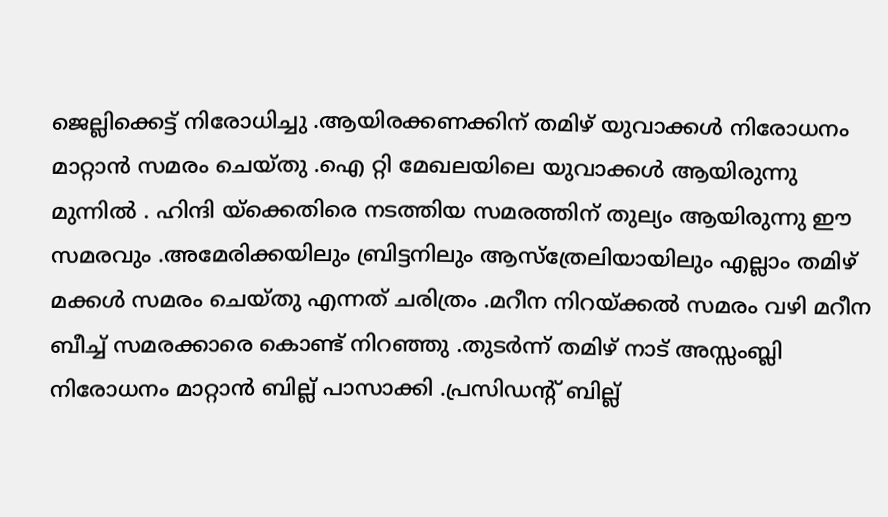ജെല്ലിക്കെട്ട് നിരോധിച്ചു .ആയിരക്കണക്കിന് തമിഴ് യുവാക്കൾ നിരോധനം മാറ്റാൻ സമരം ചെയ്തു .ഐ റ്റി മേഖലയിലെ യുവാക്കൾ ആയിരുന്നു മുന്നിൽ . ഹിന്ദി യ്ക്കെതിരെ നടത്തിയ സമരത്തിന് തുല്യം ആയിരുന്നു ഈ സമരവും .അമേരിക്കയിലും ബ്രിട്ടനിലും ആസ്‌ത്രേലിയായിലും എല്ലാം തമിഴ് മക്കൾ സമരം ചെയ്തു എന്നത് ചരിത്രം .മറീന നിറയ്ക്കൽ സമരം വഴി മറീന ബീച്ച് സമരക്കാരെ കൊണ്ട് നിറഞ്ഞു .തുടർന്ന് തമിഴ് നാട് അസ്സംബ്ലി നിരോധനം മാറ്റാൻ ബില്ല് പാസാക്കി .പ്രസിഡന്റ് ബില്ല്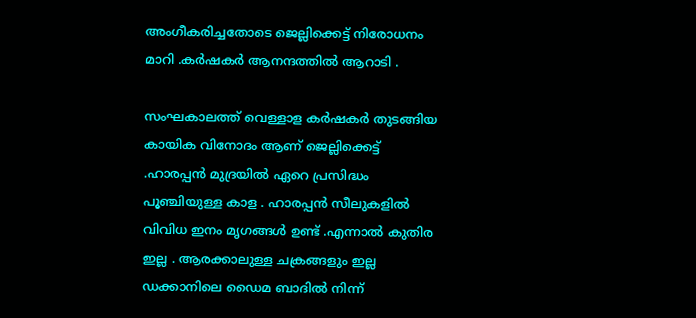അംഗീകരിച്ചതോടെ ജെല്ലിക്കെട്ട് നിരോധനം മാറി .കർഷകർ ആനന്ദത്തിൽ ആറാടി .

സംഘകാലത്ത് വെള്ളാള കർഷകർ തുടങ്ങിയ കായിക വിനോദം ആണ് ജെല്ലിക്കെട്ട് .ഹാരപ്പൻ മുദ്രയിൽ ഏറെ പ്രസിദ്ധം പൂഞ്ചിയുള്ള കാള . ഹാരപ്പൻ സീലുകളിൽ വിവിധ ഇനം മൃഗങ്ങൾ ഉണ്ട് .എന്നാൽ കുതിര ഇല്ല . ആരക്കാലുള്ള ചക്രങ്ങളും ഇല്ല ഡക്കാനിലെ ഡൈമ ബാദിൽ നിന്ന്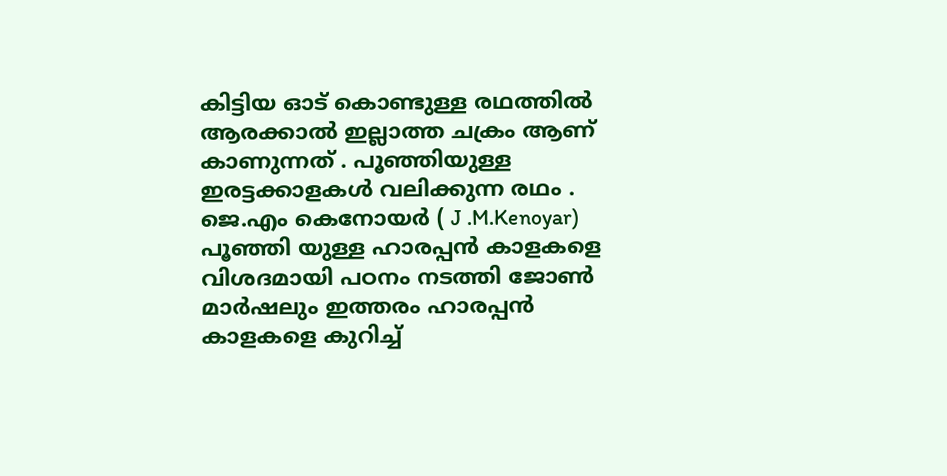കിട്ടിയ ഓട് കൊണ്ടുള്ള രഥത്തിൽ ആരക്കാൽ ഇല്ലാത്ത ചക്രം ആണ് കാണുന്നത് . പൂഞ്ഞിയുള്ള ഇരട്ടക്കാളകൾ വലിക്കുന്ന രഥം . ജെ.എം കെനോയർ ( J .M.Kenoyar) പൂഞ്ഞി യുള്ള ഹാരപ്പൻ കാളകളെ വിശദമായി പഠനം നടത്തി ജോൺ മാർഷലും ഇത്തരം ഹാരപ്പൻ കാളകളെ കുറിച്ച്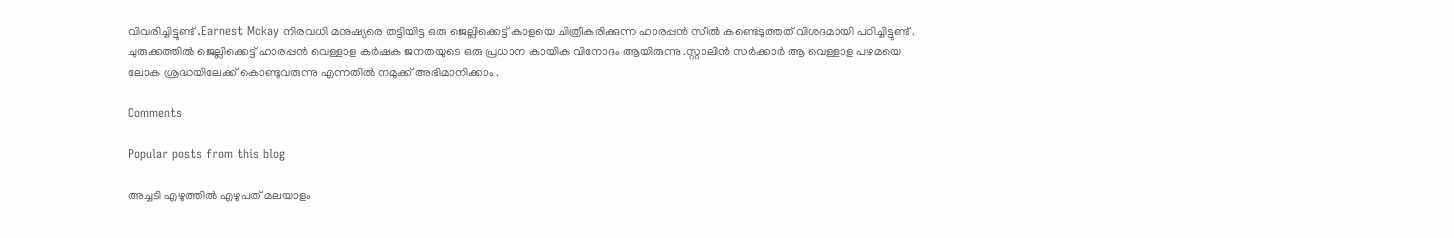വിവരിച്ചിട്ടുണ്ട് .Earnest Mckay നിരവധി മനുഷ്യരെ തട്ടിയിട്ട ഒരു ജെല്ലിക്കെട്ട് കാളയെ ചിത്രീകരിക്കുന്ന ഹാരപ്പൻ സീൽ കണ്ടെടുത്തത് വിശദമായി പഠിച്ചിട്ടുണ്ട് . ചുരുക്കത്തിൽ ജെല്ലിക്കെട്ട് ഹാരപ്പൻ വെള്ളാള കർഷക ജനതയുടെ ഒരു പ്രധാന കായിക വിനോദം ആയിരുന്നു .സ്റ്റാലിൻ സർക്കാർ ആ വെള്ളാള പഴമയെ ലോക ശ്രദ്ധയിലേക്ക് കൊണ്ടുവരുന്നു എന്നതിൽ നമുക്ക് അഭിമാനിക്കാം .

Comments

Popular posts from this blog

അച്ചടി എഴുത്തിൽ എഴുപത് മലയാളം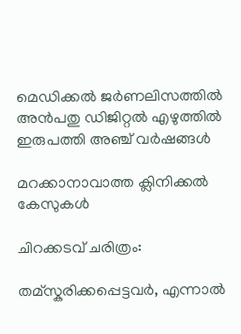മെഡിക്കൽ ജർണലിസത്തിൽ അൻപതു ഡിജിറ്റൽ എഴുത്തിൽ ഇരുപത്തി അഞ്ച് വർഷങ്ങൾ

മറക്കാനാവാത്ത ക്ലിനിക്കൽ കേസുകൾ

ചിറക്കടവ് ചരിത്രം:

തമ്സ്കരിക്കപ്പെട്ടവർ, എന്നാൽ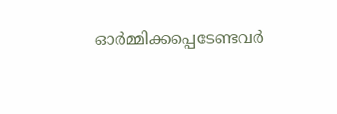ഓർമ്മിക്കപ്പെടേണ്ടവർ